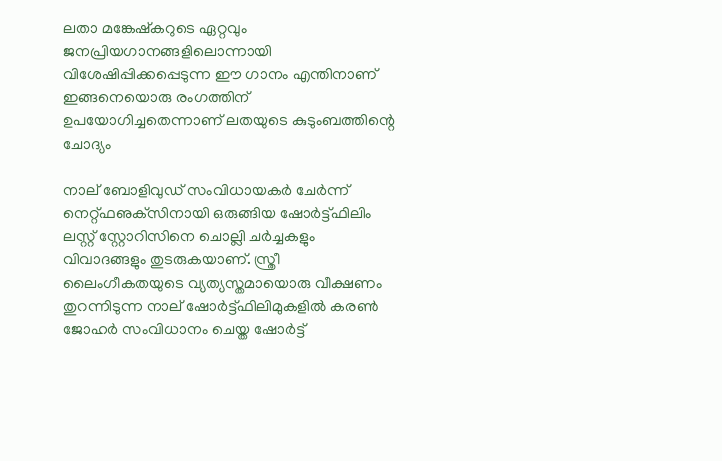ലതാ മങ്കേഷ്‌കറുടെ ഏറ്റവും ജനപ്രിയഗാനങ്ങളിലൊന്നായി വിശേഷിപ്പിക്കപ്പെടുന്ന ഈ ഗാനം എന്തിനാണ് ഇങ്ങനെയൊരു രംഗത്തിന് ഉപയോഗിച്ചതെന്നാണ് ലതയുടെ കുടുംബത്തിന്റെ ചോദ്യം

നാല് ബോളിവുഡ് സംവിധായകര്‍ ചേര്‍ന്ന് നെറ്റ്ഫഌക്‌സിനായി ഒരുങ്ങിയ ഷോര്‍ട്ട്ഫിലിം ലസ്റ്റ് സ്റ്റോറിസിനെ ചൊല്ലി ചര്‍ച്ചകളും വിവാദങ്ങളും തുടരുകയാണ്. സ്ത്രീ ലൈംഗീകതയുടെ വ്യത്യസ്തമായൊരു വീക്ഷണം തുറന്നിടുന്ന നാല് ഷോര്‍ട്ട്ഫിലിമുകളില്‍ കരണ്‍ ജോഹര്‍ സംവിധാനം ചെയ്ത ഷോര്‍ട്ട്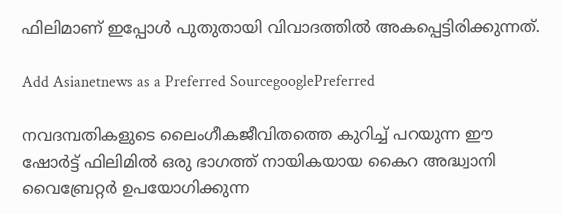ഫിലിമാണ് ഇപ്പോള്‍ പുതുതായി വിവാദത്തില്‍ അകപ്പെട്ടിരിക്കുന്നത്.

Add Asianetnews as a Preferred SourcegooglePreferred

നവദമ്പതികളുടെ ലൈംഗീകജീവിതത്തെ കുറിച്ച് പറയുന്ന ഈ ഷോര്‍ട്ട് ഫിലിമില്‍ ഒരു ഭാഗത്ത് നായികയായ കൈറ അദ്ധ്വാനി വൈബ്രേറ്റര്‍ ഉപയോഗിക്കുന്ന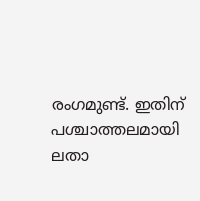രംഗമുണ്ട്. ഇതിന് പശ്ചാത്തലമായി ലതാ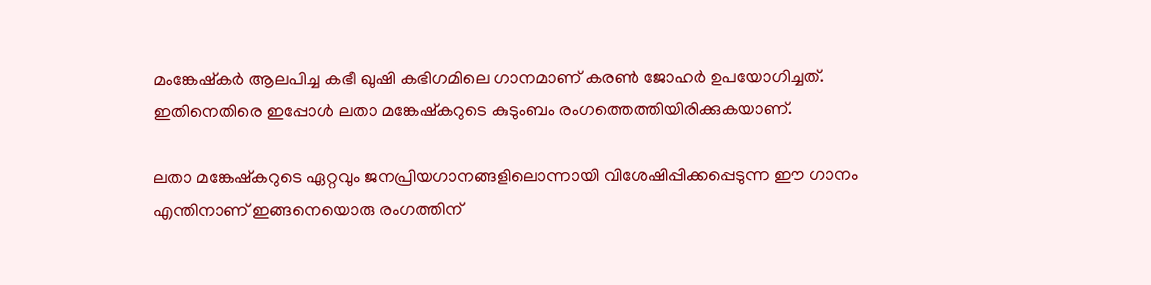മംങ്കേഷ്‌കര്‍ ആലപിച്ച കഭീ ഖുഷി കഭിഗമിലെ ഗാനമാണ് കരണ്‍ ജോഹര്‍ ഉപയോഗിച്ചത്. ഇതിനെതിരെ ഇപ്പോള്‍ ലതാ മങ്കേഷ്‌കറുടെ കുടുംബം രംഗത്തെത്തിയിരിക്കുകയാണ്.

ലതാ മങ്കേഷ്‌കറുടെ ഏറ്റവും ജനപ്രിയഗാനങ്ങളിലൊന്നായി വിശേഷിപ്പിക്കപ്പെടുന്ന ഈ ഗാനം എന്തിനാണ് ഇങ്ങനെയൊരു രംഗത്തിന്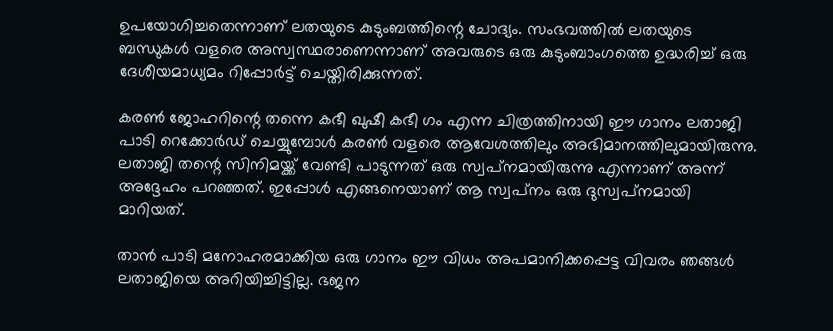ഉപയോഗിച്ചതെന്നാണ് ലതയുടെ കുടുംബത്തിന്റെ ചോദ്യം. സംഭവത്തില്‍ ലതയുടെ ബന്ധുകള്‍ വളരെ അസ്വസ്ഥരാണെന്നാണ് അവരുടെ ഒരു കുടുംബാംഗത്തെ ഉദ്ധരിച്ച് ഒരു ദേശീയമാധ്യമം റിപ്പോര്‍ട്ട് ചെയ്തിരിക്കുന്നത്.

കരണ്‍ ജോഹറിന്റെ തന്നെ കഭീ ഖുഷീ കഭീ ഗം എന്ന ചിത്രത്തിനായി ഈ ഗാനം ലതാജി പാടി റെക്കോര്‍ഡ് ചെയ്യുമ്പോള്‍ കരണ്‍ വളരെ ആവേശത്തിലും അഭിമാനത്തിലുമായിരുന്നു. ലതാജി തന്റെ സിനിമയ്ക്ക് വേണ്ടി പാടുന്നത് ഒരു സ്വപ്‌നമായിരുന്നു എന്നാണ് അന്ന് അദ്ദേഹം പറഞ്ഞത്. ഇപ്പോള്‍ എങ്ങനെയാണ് ആ സ്വപ്‌നം ഒരു ദുസ്വപ്‌നമായി മാറിയത്.

താന്‍ പാടി മനോഹരമാക്കിയ ഒരു ഗാനം ഈ വിധം അപമാനിക്കപ്പെട്ട വിവരം ഞങ്ങള്‍ ലതാജിയെ അറിയിച്ചിട്ടില്ല. ഭജന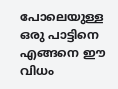പോലെയുള്ള ഒരു പാട്ടിനെ എങ്ങനെ ഈ വിധം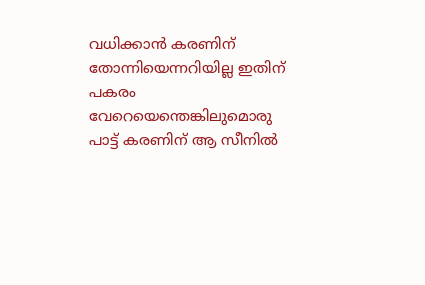വധിക്കാന്‍ കരണിന് തോന്നിയെന്നറിയില്ല ഇതിന് പകരം വേറെയെന്തെങ്കിലുമൊരു പാട്ട് കരണിന് ആ സീനില്‍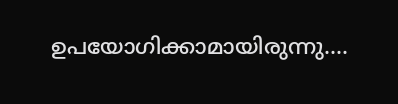ഉപയോഗിക്കാമായിരുന്നു....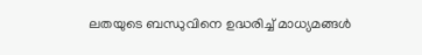ലതയുടെ ബന്ധുവിനെ ഉദ്ധരിച്ച് മാധ്യമങ്ങള്‍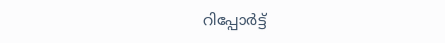റിപ്പോര്‍ട്ട്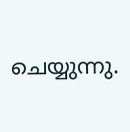ചെയ്യുന്നു.